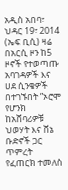አዲስ አበባ፣ ህዳር 19፣ 2014 (ኤፍ ቢሲ) ዛሬ በአርሲ ዞን ከ5 ዞኖች የተወጣጡ አባገዳዎች እና ሀደ ሲንቄዎች በተገኙበት ”ኦሮሞ የሆንክ ከአሸባሪዎቹ ህወሃት እና ሸኔ ቡድኖች ጋር ጥምረት የፈጠርክ ተመለስ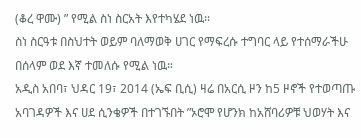(ቆረ ዋሙ) ” የሚል ስነ ስርአት እየተካሄደ ነዉ፡፡
ስነ ስርዓቱ በስህተት ወይም ባለማወቅ ሀገር የማፍረሱ ተግባር ላይ የተሰማራችሁ በሰላም ወደ እኛ ተመለሱ የሚል ነዉ።
አዲስ አበባ፣ ህዳር 19፣ 2014 (ኤፍ ቢሲ) ዛሬ በአርሲ ዞን ከ5 ዞኖች የተወጣጡ አባገዳዎች እና ሀደ ሲንቄዎች በተገኙበት ”ኦሮሞ የሆንክ ከአሸባሪዎቹ ህወሃት እና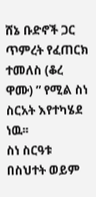ሸኔ ቡድኖች ጋር ጥምረት የፈጠርክ ተመለስ (ቆረ ዋሙ) ” የሚል ስነ ስርአት እየተካሄደ ነዉ፡፡
ስነ ስርዓቱ በስህተት ወይም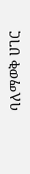ባለማወቅ ሀገር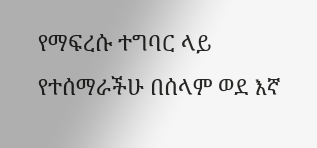የማፍረሱ ተግባር ላይ የተሰማራችሁ በሰላም ወደ እኛ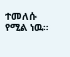ተመለሱ የሚል ነዉ።